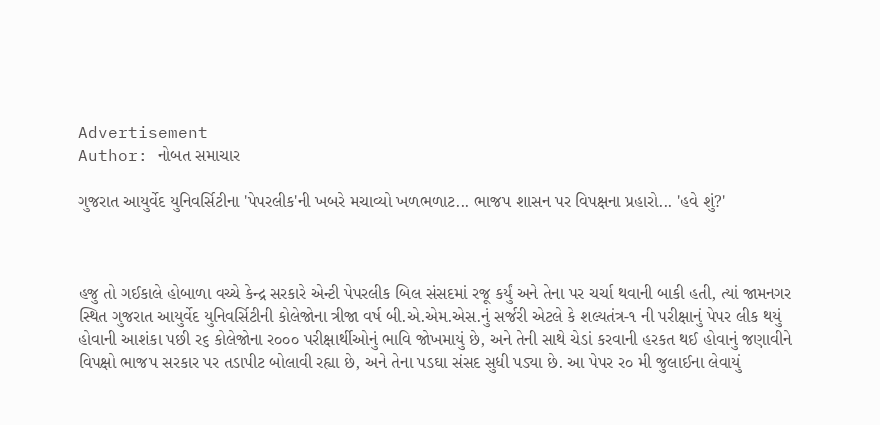Advertisement
Author: નોબત સમાચાર

ગુજરાત આયુર્વેદ યુનિવર્સિટીના 'પેપરલીક'ની ખબરે મચાવ્યો ખળભળાટ... ભાજપ શાસન પર વિપક્ષના પ્રહારો... 'હવે શું?'



હજુ તો ગઈકાલે હોબાળા વચ્ચે કેન્દ્ર સરકારે એન્ટી પેપરલીક બિલ સંસદમાં રજૂ કર્યું અને તેના પર ચર્ચા થવાની બાકી હતી, ત્યાં જામનગર સ્થિત ગુજરાત આયુર્વેદ યુનિવર્સિટીની કોલેજોના ત્રીજા વર્ષ બી.એ.એમ.એસ.નું સર્જરી એટલે કે શલ્યતંત્ર-૧ ની પરીક્ષાનું પેપર લીક થયું હોવાની આશંકા પછી ર૬ કોલેજોના ર૦૦૦ પરીક્ષાર્થીઓનું ભાવિ જોખમાયું છે, અને તેની સાથે ચેડાં કરવાની હરકત થઈ હોવાનું જણાવીને વિપક્ષો ભાજપ સરકાર પર તડાપીટ બોલાવી રહ્યા છે, અને તેના પડઘા સંસદ સુધી પડ્યા છે. આ પેપર ર૦ મી જુલાઈના લેવાયું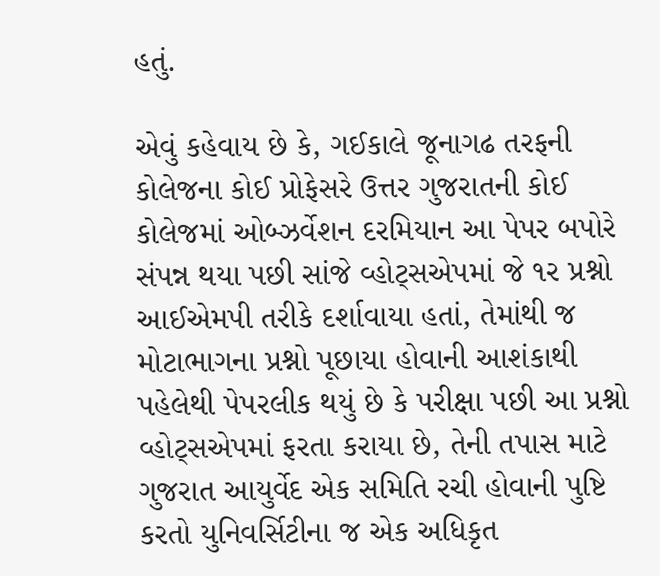હતું.

એવું કહેવાય છે કે, ગઈકાલે જૂનાગઢ તરફની કોલેજના કોઈ પ્રોફેસરે ઉત્તર ગુજરાતની કોઈ કોલેજમાં ઓબ્ઝર્વેશન દરમિયાન આ પેપર બપોરે સંપન્ન થયા પછી સાંજે વ્હોટ્સએપમાં જે ૧ર પ્રશ્નો આઈએમપી તરીકે દર્શાવાયા હતાં, તેમાંથી જ મોટાભાગના પ્રશ્નો પૂછાયા હોવાની આશંકાથી પહેલેથી પેપરલીક થયું છે કે પરીક્ષા પછી આ પ્રશ્નો વ્હોટ્સએપમાં ફરતા કરાયા છે, તેની તપાસ માટે ગુજરાત આયુર્વેદ એક સમિતિ રચી હોવાની પુષ્ટિ કરતો યુનિવર્સિટીના જ એક અધિકૃત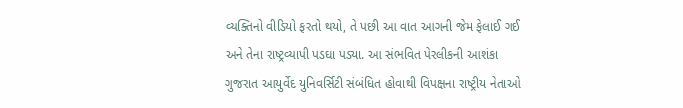વ્યક્તિનો વીડિયો ફરતો થયો, તે પછી આ વાત આગની જેમ ફેલાઈ ગઈ અને તેના રાષ્ટ્રવ્યાપી પડઘા પડ્યા. આ સંભવિત પેરલીકની આશંકા ગુજરાત આયુર્વેદ યુનિવર્સિટી સંબંધિત હોવાથી વિપક્ષના રાષ્ટ્રીય નેતાઓ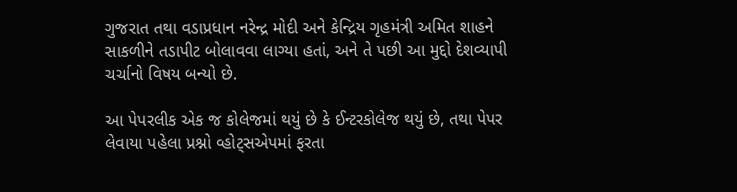ગુજરાત તથા વડાપ્રધાન નરેન્દ્ર મોદી અને કેન્દ્રિય ગૃહમંત્રી અમિત શાહને સાકળીને તડાપીટ બોલાવવા લાગ્યા હતાં, અને તે પછી આ મુદ્દો દેશવ્યાપી ચર્ચાનો વિષય બન્યો છે.

આ પેપરલીક એક જ કોલેજમાં થયું છે કે ઈન્ટરકોલેજ થયું છે, તથા પેપર લેવાયા પહેલા પ્રશ્નો વ્હોટ્સએપમાં ફરતા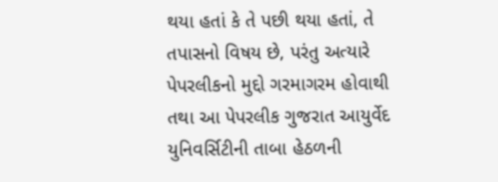થયા હતાં કે તે પછી થયા હતાં, તે તપાસનો વિષય છે, પરંતુ અત્યારે પેપરલીકનો મુદ્દો ગરમાગરમ હોવાથી તથા આ પેપરલીક ગુજરાત આયુર્વેદ યુનિવર્સિટીની તાબા હેઠળની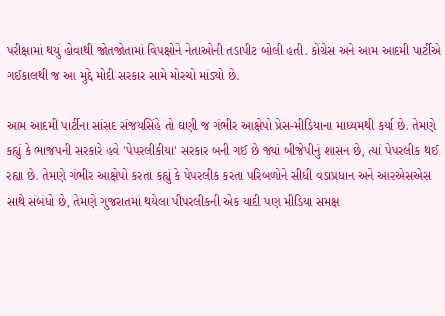પરીક્ષામાં થયું હોવાથી જોતજોતામાં વિપક્ષોને નેતાઓની તડાપીટ બોલી હતી. કોંગ્રેસ અને આમ આદમી પાર્ટીએ ગઈકાલથી જ આ મુદ્દે મોદી સરકાર સામે મોરચો માંડ્યો છે.

આમ આદમી પાર્ટીના સાંસદ સંજયસિંહે તો ઘણી જ ગંભીર આક્ષેપો પ્રેસ-મીડિયાના માધ્યમથી કર્યા છે. તેમણે કહ્યું કે ભાજપની સરકારે હવે 'પેપરલીકીયા' સરકાર બની ગઈ છે જ્યાં બીજેપીનું શાસન છે, ત્યાં પેપરલીક થઈ રહ્યા છે. તેમણે ગંભીર આક્ષેપો કરતા કહ્યું કે પેપરલીક કરતા પરિબળોને સીધી વડાપ્રધાન અને આરએસએસ સાથે સંબંધો છે, તેમણે ગુજરાતમાં થયેલા પીપરલીકની એક યાદી પણ મીડિયા સમક્ષ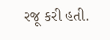રજૂ કરી હતી.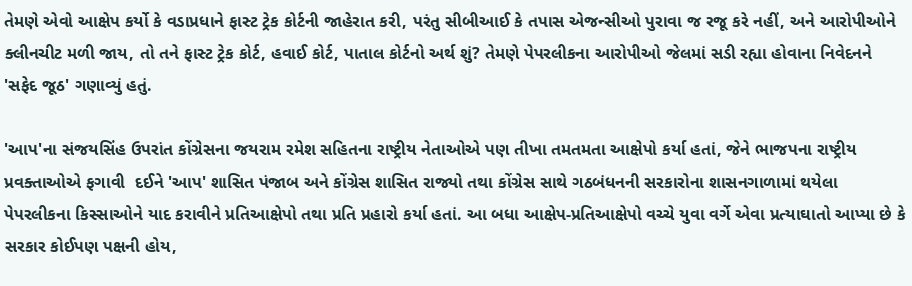તેમણે એવો આક્ષેપ કર્યો કે વડાપ્રધાને ફાસ્ટ ટ્રેક કોર્ટની જાહેરાત કરી, પરંતુ સીબીઆઈ કે તપાસ એજન્સીઓ પુરાવા જ રજૂ કરે નહીં, અને આરોપીઓને ક્લીનચીટ મળી જાય, તો તને ફાસ્ટ ટ્રેક કોર્ટ, હવાઈ કોર્ટ, પાતાલ કોર્ટનો અર્થ શું? તેમણે પેપરલીકના આરોપીઓ જેલમાં સડી રહ્યા હોવાના નિવેદનને 'સફેદ જૂઠ' ગણાવ્યું હતું.

'આપ'ના સંજયસિંહ ઉપરાંત કોંગ્રેસના જયરામ રમેશ સહિતના રાષ્ટ્રીય નેતાઓએ પણ તીખા તમતમતા આક્ષેપો કર્યા હતાં, જેને ભાજપના રાષ્ટ્રીય પ્રવક્તાઓએ ફગાવી  દઈને 'આપ' શાસિત પંજાબ અને કોંગ્રેસ શાસિત રાજ્યો તથા કોંગ્રેસ સાથે ગઠબંધનની સરકારોના શાસનગાળામાં થયેલા પેપરલીકના કિસ્સાઓને યાદ કરાવીને પ્રતિઆક્ષેપો તથા પ્રતિ પ્રહારો કર્યા હતાં. આ બધા આક્ષેપ-પ્રતિઆક્ષેપો વચ્ચે યુવા વર્ગે એવા પ્રત્યાઘાતો આપ્યા છે કે સરકાર કોઈપણ પક્ષની હોય,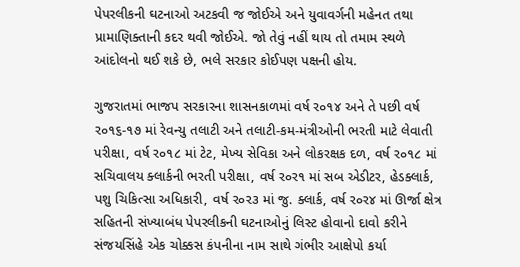પેપરલીકની ઘટનાઓ અટકવી જ જોઈએ અને યુવાવર્ગની મહેનત તથા પ્રામાણિક્તાની કદર થવી જોઈએ. જો તેવું નહીં થાય તો તમામ સ્થળે આંદોલનો થઈ શકે છે, ભલે સરકાર કોઈપણ પક્ષની હોય.

ગુજરાતમાં ભાજપ સરકારના શાસનકાળમાં વર્ષ ર૦૧૪ અને તે પછી વર્ષ ર૦૧૬-૧૭ માં રેવન્યુ તલાટી અને તલાટી-કમ-મંત્રીઓની ભરતી માટે લેવાતી પરીક્ષા, વર્ષ ર૦૧૮ માં ટેટ, મેખ્ય સેવિકા અને લોકરક્ષક દળ, વર્ષ ર૦૧૮ માં સચિવાલય ક્લાર્કની ભરતી પરીક્ષા, વર્ષ ર૦ર૧ માં સબ એડીટર, હેડક્લાર્ક, પશુ ચિકિત્સા અધિકારી, વર્ષ ર૦ર૩ માં જુ. ક્લાર્ક, વર્ષ ર૦ર૪ માં ઊર્જા ક્ષેત્ર સહિતની સંખ્યાબંધ પેપરલીકની ઘટનાઓનું લિસ્ટ હોવાનો દાવો કરીને સંજયસિંહે એક ચોક્કસ કંપનીના નામ સાથે ગંભીર આક્ષેપો કર્યા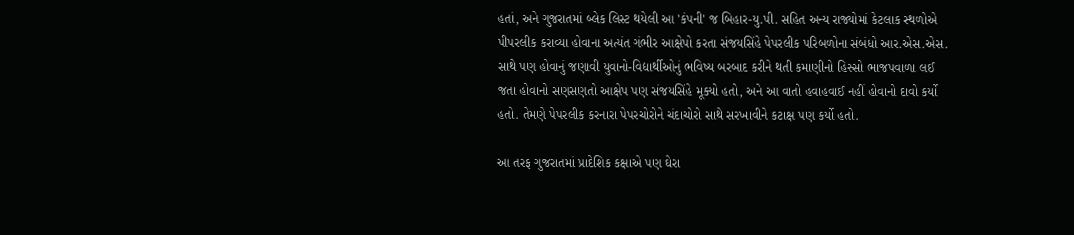હતાં, અને ગુજરાતમાં બ્લેક લિસ્ટ થયેલી આ 'કંપની' જ બિહાર-યુ.પી. સહિત અન્ય રાજ્યોમાં કેટલાક સ્થળોએ પીપરલીક કરાવ્યા હોવાના અત્યંત ગંભીર આક્ષેપો કરતા સંજયસિંહે પેપરલીક પરિબળોના સંબંધો આર.એસ.એસ. સાથે પણ હોવાનું જણાવી યુવાનો-વિદ્યાર્થીઓનું ભવિષ્ય બરબાદ કરીને થતી કમાણીનો હિસ્સો ભાજપવાળા લઈ જતા હોવાનો સણસણતો આક્ષેપ પણ સંજયસિંહે મૂક્યો હતો, અને આ વાતો હવાહવાઈ નહીં હોવાનો દાવો કર્યો હતો. તેમણે પેપરલીક કરનારા પેપરચોરોને ચંદાચોરો સાથે સરખાવીને કટાક્ષ પણ કર્યો હતો.

આ તરફ ગુજરાતમાં પ્રાદેશિક કક્ષાએ પણ ઘેરા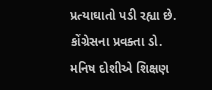પ્રત્યાઘાતો પડી રહ્યા છે. કોંગ્રેસના પ્રવક્તા ડો. મનિષ દોશીએ શિક્ષણ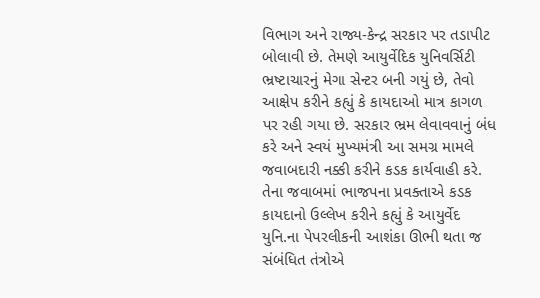વિભાગ અને રાજ્ય-કેન્દ્ર સરકાર પર તડાપીટ બોલાવી છે. તેમણે આયુર્વેદિક યુનિવર્સિટી ભ્રષ્ટાચારનું મેગા સેન્ટર બની ગયું છે, તેવો આક્ષેપ કરીને કહ્યું કે કાયદાઓ માત્ર કાગળ પર રહી ગયા છે. સરકાર ભ્રમ લેવાવવાનું બંધ કરે અને સ્વયં મુખ્યમંત્રી આ સમગ્ર મામલે જવાબદારી નક્કી કરીને કડક કાર્યવાહી કરે. તેના જવાબમાં ભાજપના પ્રવક્તાએ કડક કાયદાનો ઉલ્લેખ કરીને કહ્યું કે આયુર્વેદ યુનિ.ના પેપરલીકની આશંકા ઊભી થતા જ સંબંધિત તંત્રોએ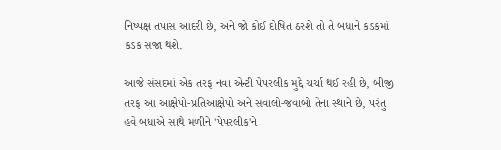નિષ્પક્ષ તપાસ આદરી છે, અને જો કોઈ દોષિત ઠરશે તો તે બધાને કડકમાં કડક સજા થશે.

આજે સંસદમાં એક તરફ નવા એન્ટી પેપરલીક મુદ્દે ચર્ચા થઈ રહી છે, બીજી તરફ આ આક્ષેપો-પ્રતિઆક્ષેપો અને સવાલો-જવાબો તેના સ્થાને છે, પરંતુ હવે બધાએ સાથે મળીને 'પેપરલીક'ને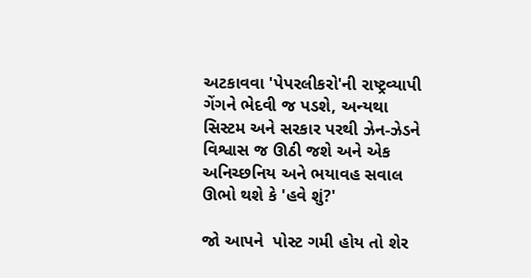અટકાવવા 'પેપરલીકરો'ની રાષ્ટ્રવ્યાપી ગેંગને ભેદવી જ પડશે, અન્યથા સિસ્ટમ અને સરકાર પરથી ઝેન-ઝેડને વિશ્વાસ જ ઊઠી જશે અને એક અનિચ્છનિય અને ભયાવહ સવાલ ઊભો થશે કે 'હવે શું?'

જો આપને  પોસ્ટ ગમી હોય તો શેર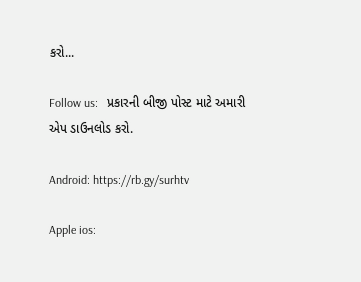કરો...

Follow us:   પ્રકારની બીજી પોસ્ટ માટે અમારી એપ ડાઉનલોડ કરો.

Android: https://rb.gy/surhtv

Apple ios: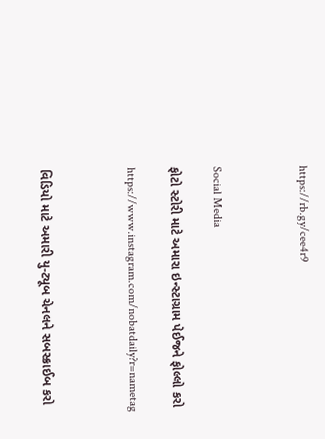https://rb.gy/cee4r9



Social Media

ફોટો સ્ટોરી માટે અમારા ઇન્સ્ટાગ્રામ પેઈજને ફોલ્લો કરો

https://www.instagram.com/nobatdaily?r=nametag



વિડિયો માટે અમારી યુ-ટ્યૂબ ચેનલને સબસ્ક્રાઈબ કરો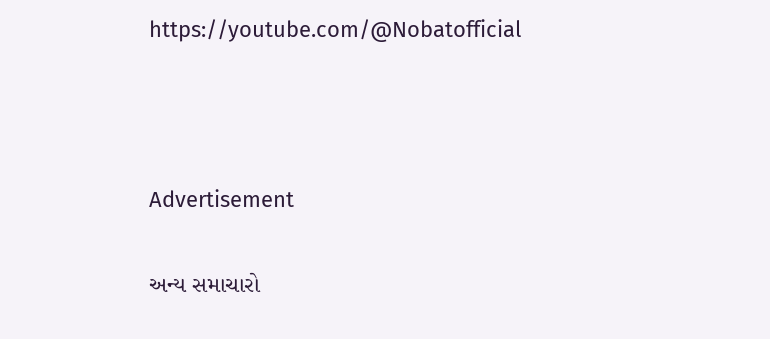https://youtube.com/@Nobatofficial



Advertisement

અન્ય સમાચારો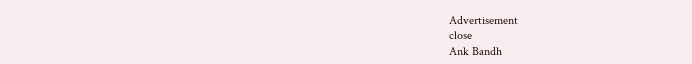Advertisement
close
Ank Bandh